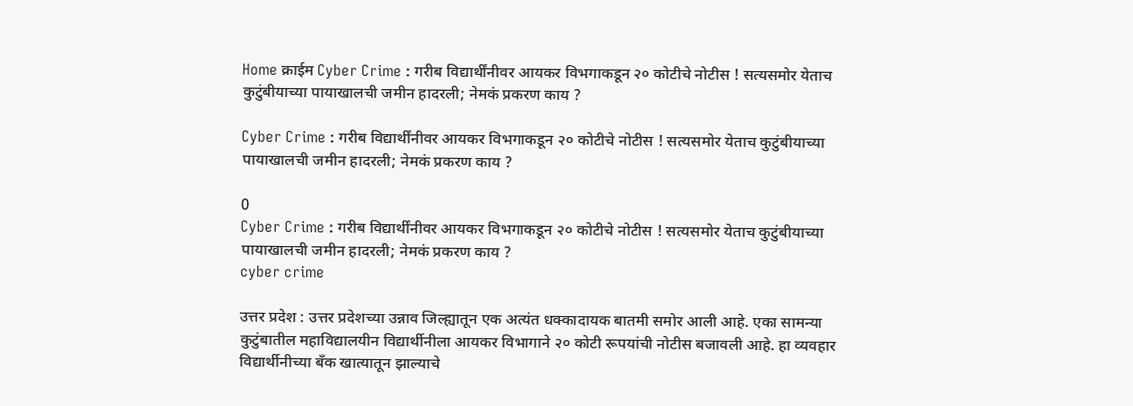Home क्राईम Cyber Crime : गरीब विद्यार्थींनीवर आयकर विभगाकडून २० कोटीचे नोटीस ! सत्यसमोर येताच कुटुंबीयाच्या पायाखालची जमीन हादरली; नेमकं प्रकरण काय ?

Cyber Crime : गरीब विद्यार्थींनीवर आयकर विभगाकडून २० कोटीचे नोटीस ! सत्यसमोर येताच कुटुंबीयाच्या पायाखालची जमीन हादरली; नेमकं प्रकरण काय ?

0
Cyber Crime : गरीब विद्यार्थींनीवर आयकर विभगाकडून २० कोटीचे नोटीस ! सत्यसमोर येताच कुटुंबीयाच्या पायाखालची जमीन हादरली; नेमकं प्रकरण काय ?
cyber crime

उत्तर प्रदेश : उत्तर प्रदेशच्या उन्नाव जिल्ह्यातून एक अत्यंत धक्कादायक बातमी समोर आली आहे. एका सामन्या कुटुंबातील महाविद्यालयीन विद्यार्थीनीला आयकर विभागाने २० कोटी रूपयांची नोटीस बजावली आहे. हा व्यवहार विद्यार्थीनीच्या बँक खात्यातून झाल्याचे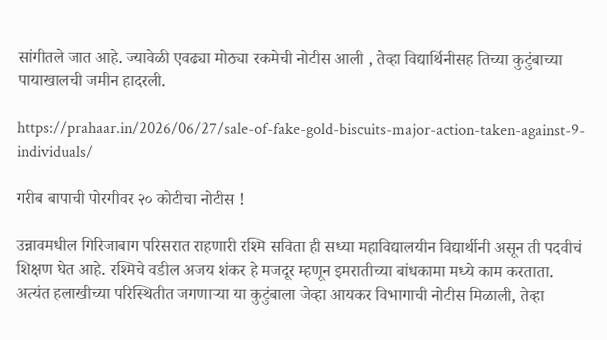सांगीतले जात आहे. ज्यावेळी एवढ्या मोठ्या रकमेची नोटीस आली , तेव्हा विद्यार्थिनीसह तिच्या कुटुंबाच्या पायाखालची जमीन हादरली.

https://prahaar.in/2026/06/27/sale-of-fake-gold-biscuits-major-action-taken-against-9-individuals/

गरीब बापाची पोरगीवर २० कोटीचा नोटीस !

उन्नावमधील गिरिजाबाग परिसरात राहणारी रश्मि सविता ही सध्या महाविद्यालयीन विद्यार्थीनी असून ती पदवीचं शिक्षण घेत आहे. रश्मिचे वडील अजय शंकर हे मजदूर म्हणून इमरातीच्या बांधकामा मध्ये काम करताता. अत्यंत हलाखीच्या परिस्थितीत जगणाऱ्या या कुटुंबाला जेव्हा आयकर विभागाची नोटीस मिळाली, तेव्हा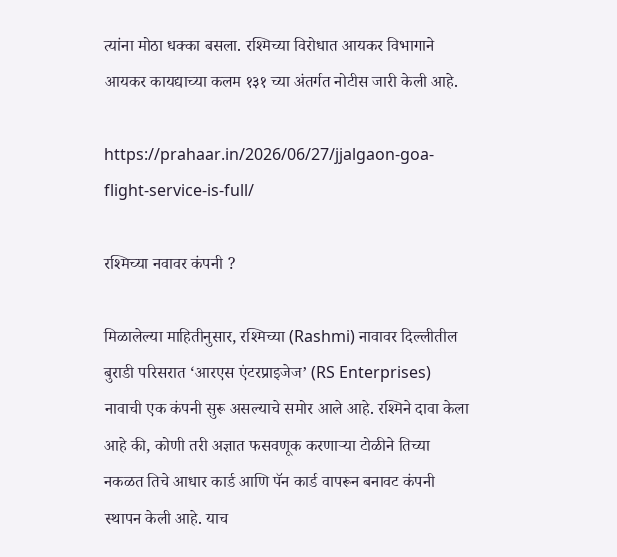त्यांना मोठा धक्का बसला. रश्मिच्या विरोधात आयकर विभागाने आयकर कायद्याच्या कलम १३१ च्या अंतर्गत नोटीस जारी केली आहे.

https://prahaar.in/2026/06/27/jjalgaon-goa-flight-service-is-full/

रश्मिच्या नवावर कंपनी ?

मिळालेल्या माहितीनुसार, रश्मिच्या (Rashmi) नावावर दिल्लीतील बुराडी परिसरात ‘आरएस एंटरप्राइजेज’ (RS Enterprises) नावाची एक कंपनी सुरू असल्याचे समोर आले आहे. रश्मिने दावा केला आहे की, कोणी तरी अज्ञात फसवणूक करणाऱ्या टोळीने तिच्या नकळत तिचे आधार कार्ड आणि पॅन कार्ड वापरून बनावट कंपनी स्थापन केली आहे. याच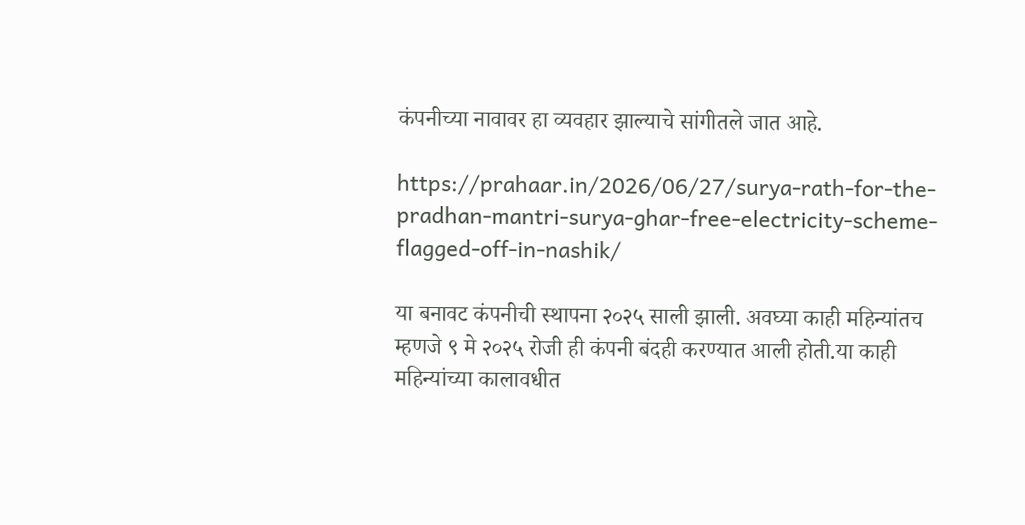कंपनीच्या नावावर हा व्यवहार झाल्याचे सांगीतले जात आहे.

https://prahaar.in/2026/06/27/surya-rath-for-the-pradhan-mantri-surya-ghar-free-electricity-scheme-flagged-off-in-nashik/

या बनावट कंपनीची स्थापना २०२५ साली झाली. अवघ्या काही महिन्यांतच म्हणजे ९ मे २०२५ रोजी ही कंपनी बंदही करण्यात आली होती.या काही महिन्यांच्या कालावधीत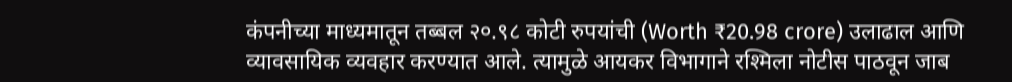कंपनीच्या माध्यमातून तब्बल २०.९८ कोटी रुपयांची (Worth ₹20.98 crore) उलाढाल आणि व्यावसायिक व्यवहार करण्यात आले. त्यामुळे आयकर विभागाने रश्मिला नोटीस पाठवून जाब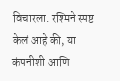विचारला. रश्मिने स्पष्ट केलं आहे की, या कंपनीशी आणि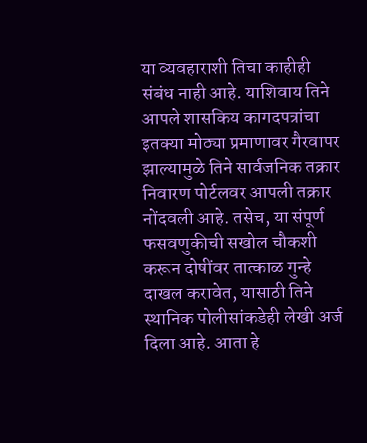या व्यवहाराशी तिचा काहीही संबंध नाही आहे. याशिवाय तिने आपले शासकिय कागदपत्रांचा इतक्या मोठ्या प्रमाणावर गैरवापर झाल्यामुळे तिने सार्वजनिक तक्रार निवारण पोर्टलवर आपली तक्रार नोंदवली आहे. तसेच, या संपूर्ण फसवणुकीची सखोल चौकशी करून दोषींवर तात्काळ गुन्हे दाखल करावेत, यासाठी तिने स्थानिक पोलीसांकडेही लेखी अर्ज दिला आहे. आता हे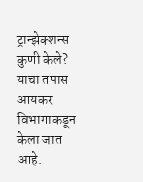ट्रान्झेक्शन्स कुणी केले? याचा तपास आयकर विभागाकडून केला जात आहे.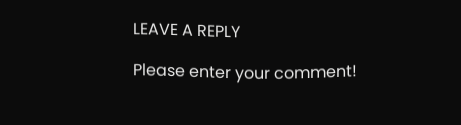LEAVE A REPLY

Please enter your comment!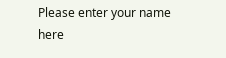Please enter your name here